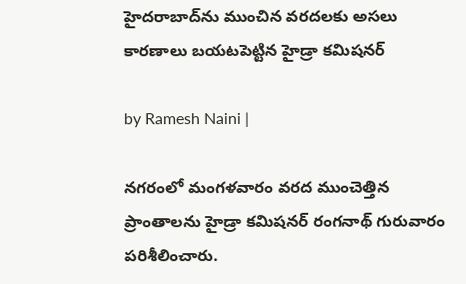హైదరాబాద్‌ను ముంచిన వరదలకు అసలు కారణాలు బయటపెట్టిన హైడ్రా కమిషనర్

by Ramesh Naini |

నగరంలో మంగ‌ళ‌వారం వరద ముంచెత్తిన ప్రాంతాలను హైడ్రా కమిషనర్ రంగనాథ్ గురువారం పరిశీలించారు.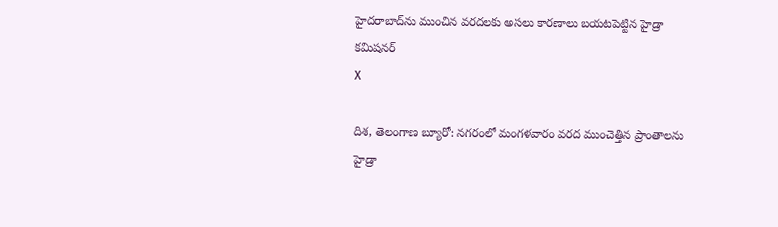హైదరాబాద్‌ను ముంచిన వరదలకు అసలు కారణాలు బయటపెట్టిన హైడ్రా కమిషనర్
X

దిశ, తెలంగాణ బ్యూరో: నగరంలో మంగ‌ళ‌వారం వరద ముంచెత్తిన ప్రాంతాలను హైడ్రా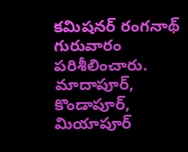కమిషనర్ రంగనాథ్ గురువారం పరిశీలించారు. మాదాపూర్, కొండాపూర్, మియాపూర్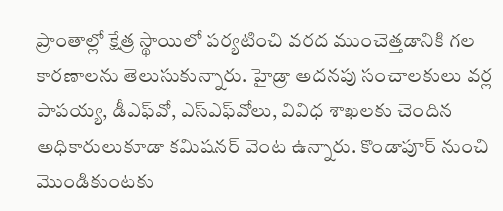ప్రాంతాల్లో క్షేత్ర స్థాయిలో ప‌ర్య‌టించి వ‌ర‌ద ముంచెత్త‌డానికి గ‌ల కార‌ణాల‌ను తెలుసుకున్నారు. హైడ్రా అద‌న‌పు సంచాల‌కులు వ‌ర్ల పాప‌య్య, డీఎఫ్‌వో, ఎస్ఎఫ్‌వోలు, వివిధ శాఖ‌ల‌కు చెందిన అధికారులుకూడా క‌మిష‌న‌ర్ వెంట ఉన్నారు. కొండాపూర్ నుంచి మొండికుంట‌కు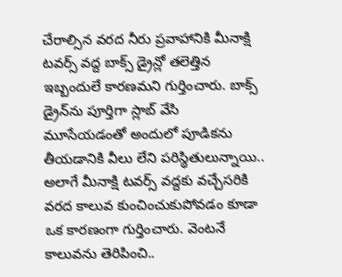చేరాల్సిన వ‌ర‌ద నీరు ప్ర‌వాహానికి మీనాక్షి టవర్స్ వద్ద బాక్స్ డ్రైన్లో త‌లెత్తిన ఇబ్బందులే కార‌ణ‌మ‌ని గుర్తించారు. బాక్స్ డ్రైన్‌ను పూర్తిగా స్లాబ్ వేసి మూసేయ‌డంతో అందులో పూడిక‌ను తీయ‌డానికి వీలు లేని ప‌రిస్థ‌ితులున్నాయి.. అలాగే మీనాక్షి ట‌వ‌ర్స్ వ‌ద్ద‌కు వ‌చ్చేస‌రికి వ‌ర‌ద కాలువ కుంచించుకుపోవ‌డం కూడా ఒక కార‌ణంగా గుర్తించారు. వెంట‌నే కాలువ‌ను తెరిపించి..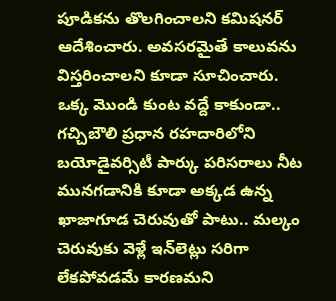పూడిక‌ను తొల‌గించాల‌ని క‌మిష‌న‌ర్ ఆదేశించారు. అవ‌స‌ర‌మైతే కాలువ‌ను విస్త‌రించాల‌ని కూడా సూచించారు. ఒక్క మొండి కుంట వ‌ద్దే కాకుండా.. గ‌చ్చిబౌలి ప్ర‌ధాన ర‌హ‌దారిలోని బ‌యోడైవ‌ర్సిటీ పార్కు ప‌రిస‌రాలు నీట మున‌గ‌డానికి కూడా అక్క‌డ ఉన్న ఖాజాగూడ చెరువుతో పాటు.. మ‌ల్కం చెరువుకు వెళ్లే ఇన్‌లెట్లు స‌రిగా లేక‌పోవ‌డ‌మే కార‌ణ‌మ‌ని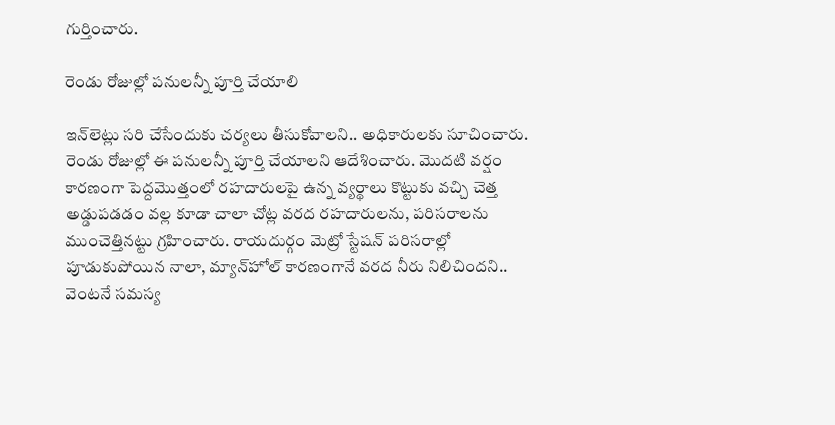గుర్తించారు.

రెండు రోజుల్లో ప‌నుల‌న్నీ పూర్తి చేయాలి

ఇన్‌లెట్లు స‌రి చేసేందుకు చ‌ర్య‌లు తీసుకోవాల‌ని.. అధికారుల‌కు సూచించారు. రెండు రోజుల్లో ఈ ప‌నుల‌న్నీ పూర్తి చేయాల‌ని ఆదేశించారు. మొద‌టి వ‌ర్షం కార‌ణంగా పెద్ద‌మొత్తంలో ర‌హ‌దారుల‌పై ఉన్న వ్య‌ర్థాలు కొట్టుకు వ‌చ్చి చెత్త అడ్డుప‌డ‌డం వ‌ల్ల కూడా చాలా చోట్ల వ‌ర‌ద ర‌హ‌దారుల‌ను, ప‌రిస‌రాల‌ను ముంచెత్తిన‌ట్టు గ్ర‌హించారు. రాయ‌దుర్గం మెట్రో స్టేష‌న్ ప‌రిస‌రాల్లో పూడుకుపోయిన నాలా, మ్యాన్‌హోల్ కార‌ణంగానే వ‌ర‌ద నీరు నిలిచింద‌ని.. వెంట‌నే స‌మ‌స్య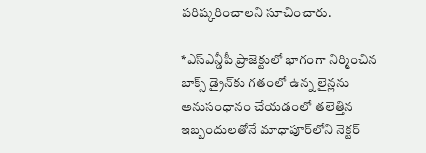ప‌రిష్క‌రించాల‌ని సూచించారు.

*ఎస్ఎన్డీపీ ప్రాజెక్టులో భాగంగా నిర్మించిన బాక్స్ డ్రైన్‌కు గ‌తంలో ఉన్న లైన్ల‌ను అనుసంధానం చేయ‌డంలో త‌లెత్తిన ఇబ్బందుల‌తోనే మాధాపూర్‌లోని నెక్ట‌ర్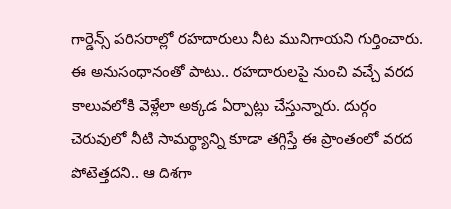గార్డెన్స్ ప‌రిస‌రాల్లో ర‌హ‌దారులు నీట మునిగాయ‌ని గుర్తించారు. ఈ అనుసంధానంతో పాటు.. ర‌హ‌దారుల‌పై నుంచి వ‌చ్చే వ‌ర‌ద కాలువ‌లోకి వెళ్లేలా అక్క‌డ ఏర్పాట్లు చేస్తున్నారు. దుర్గం చెరువులో నీటి సామ‌ర్థ్యాన్ని కూడా త‌గ్గిస్తే ఈ ప్రాంతంలో వ‌ర‌ద పోటెత్త‌ద‌ని.. ఆ దిశ‌గా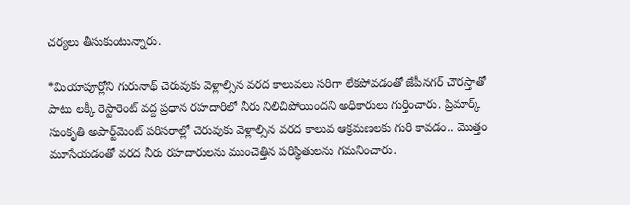చ‌ర్య‌లు తీసుకుంటున్నారు.

*మియాపూర్లోని గురునాథ్ చెరువుకు వెళ్లాల్సిన వ‌ర‌ద కాలువ‌లు స‌రిగా లేక‌పోవ‌డంతో జేపీన‌గ‌ర్ చౌర‌స్తాతో పాటు ల‌క్కీ రెస్టారెంట్ వ‌ద్ద ప్ర‌ధాన ర‌హ‌దారిలో నీరు నిలిచిపోయింద‌ని అధికారులు గుర్తించారు. ప్రిమార్క్ సుంకృతి అపార్ట్‌మెంట్ ప‌రిస‌రాల్లో చెరువుకు వెళ్లాల్సిన వ‌ర‌ద కాలువ ఆక్ర‌మ‌ణ‌ల‌కు గురి కావ‌డం.. మొత్తం మూసేయ‌డంతో వ‌ర‌ద నీరు ర‌హ‌దారుల‌ను ముంచెత్తిన ప‌రిస్థితుల‌ను గ‌మ‌నించారు.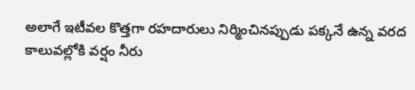అలాగే ఇటీవ‌ల కొత్త‌గా ర‌హ‌దారులు నిర్మించిన‌ప్పుడు ప‌క్క‌నే ఉన్న వ‌ర‌ద కాలువ‌ల్లోకి వ‌ర్షం నీరు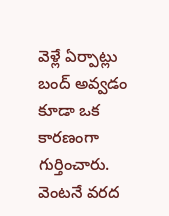వెళ్లే ఏర్పాట్లు బంద్ అవ్వ‌డం కూడా ఒక కార‌ణంగా గుర్తించారు. వెంట‌నే వ‌ర‌ద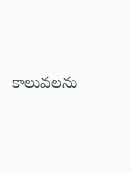కాలువల‌ను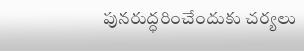పున‌రుద్ధ‌రించేందుకు చ‌ర్య‌లు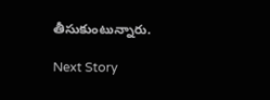తీసుకుంటున్నారు.

Next Story